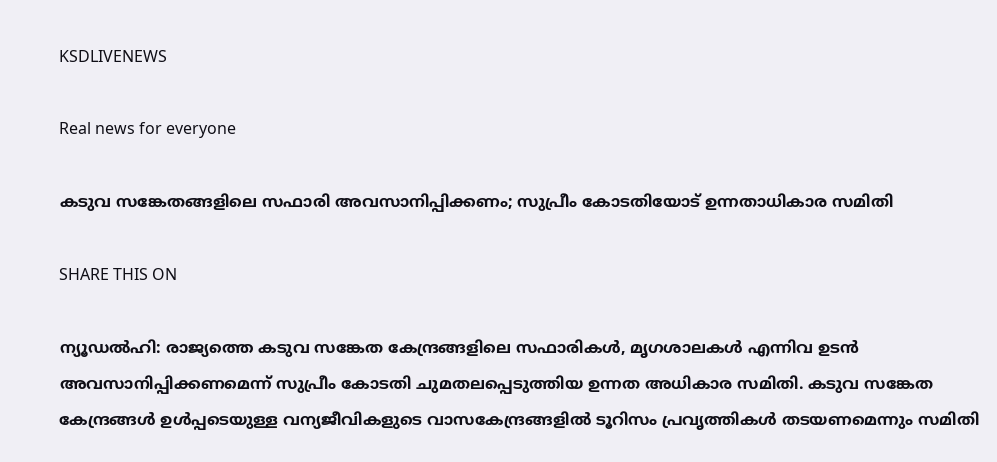KSDLIVENEWS

Real news for everyone

കടുവ സങ്കേതങ്ങളിലെ സഫാരി അവസാനിപ്പിക്കണം; സുപ്രീം കോടതിയോട് ഉന്നതാധികാര സമിതി

SHARE THIS ON

ന്യൂഡല്‍ഹി: രാജ്യത്തെ കടുവ സങ്കേത കേന്ദ്രങ്ങളിലെ സഫാരികള്‍, മൃഗശാലകള്‍ എന്നിവ ഉടന്‍ അവസാനിപ്പിക്കണമെന്ന് സുപ്രീം കോടതി ചുമതലപ്പെടുത്തിയ ഉന്നത അധികാര സമിതി. കടുവ സങ്കേത കേന്ദ്രങ്ങള്‍ ഉള്‍പ്പടെയുള്ള വന്യജീവികളുടെ വാസകേന്ദ്രങ്ങളില്‍ ടൂറിസം പ്രവൃത്തികള്‍ തടയണമെന്നും സമിതി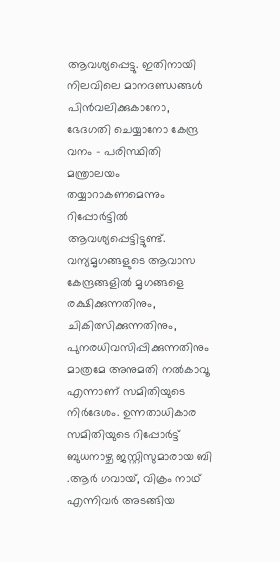ആവശ്യപ്പെട്ടു. ഇതിനായി നിലവിലെ മാനദണ്ഡങ്ങള്‍ പിന്‍വലിക്കുകാനോ, ഭേദഗതി ചെയ്യാനോ കേന്ദ്ര വനം – പരിസ്ഥിതി മന്ത്രാലയം തയ്യാറാകണമെന്നും റിപ്പോര്‍ട്ടില്‍ ആവശ്യപ്പെട്ടിട്ടുണ്ട്. വന്യമൃഗങ്ങളുടെ ആവാസ കേന്ദ്രങ്ങളില്‍ മൃഗങ്ങളെ രക്ഷിക്കുന്നതിനും, ചികിത്സിക്കുന്നതിനും, പുനരധിവസിപ്പിക്കുന്നതിനും മാത്രമേ അനുമതി നല്‍കാവൂ എന്നാണ് സമിതിയുടെ നിര്‍ദേശം. ഉന്നതാധികാര സമിതിയുടെ റിപ്പോര്‍ട്ട് ബുധനാഴ്ച ജസ്റ്റിസുമാരായ ബി .ആര്‍ ഗവായ്, വിക്രം നാഥ് എന്നിവര്‍ അടങ്ങിയ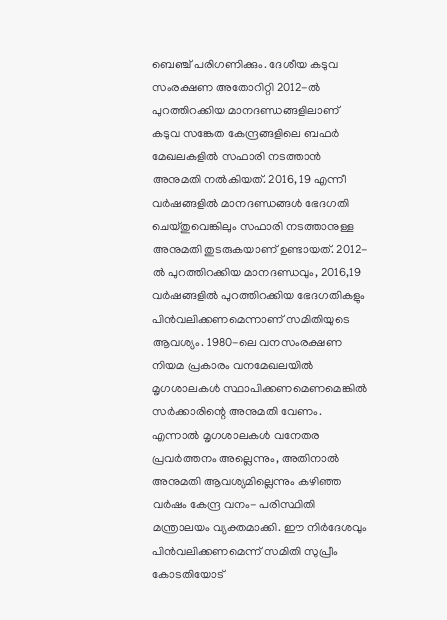ബെഞ്ച് പരിഗണിക്കും. ദേശീയ കടുവ സംരക്ഷണ അതോറിറ്റി 2012-ല്‍ പുറത്തിറക്കിയ മാനദണ്ഡങ്ങളിലാണ് കടുവ സങ്കേത കേന്ദ്രങ്ങളിലെ ബഫര്‍ മേഖലകളില്‍ സഫാരി നടത്താന്‍ അനുമതി നല്‍കിയത്. 2016, 19 എന്നീ വര്‍ഷങ്ങളില്‍ മാനദണ്ഡങ്ങള്‍ ഭേദഗതി ചെയ്തുവെങ്കിലും സഫാരി നടത്താനുള്ള അനുമതി തുടരുകയാണ് ഉണ്ടായത്. 2012-ല്‍ പുറത്തിറക്കിയ മാനദണ്ഡവും, 2016,19 വര്‍ഷങ്ങളില്‍ പുറത്തിറക്കിയ ഭേദഗതികളും പിന്‍വലിക്കണമെന്നാണ് സമിതിയുടെ ആവശ്യം. 1980-ലെ വനസംരക്ഷണ നിയമ പ്രകാരം വനമേഖലയില്‍ മൃഗശാലകള്‍ സ്ഥാപിക്കണമെണമെങ്കില്‍ സര്‍ക്കാരിന്റെ അനുമതി വേണം. എന്നാല്‍ മൃഗശാലകള്‍ വനേതര പ്രവര്‍ത്തനം അല്ലെന്നും, അതിനാല്‍ അനുമതി ആവശ്യമില്ലെന്നും കഴിഞ്ഞ വര്‍ഷം കേന്ദ്ര വനം- പരിസ്ഥിതി മന്ത്രാലയം വ്യക്തമാക്കി. ഈ നിര്‍ദേശവും പിന്‍വലിക്കണമെന്ന് സമിതി സുപ്രീം കോടതിയോട്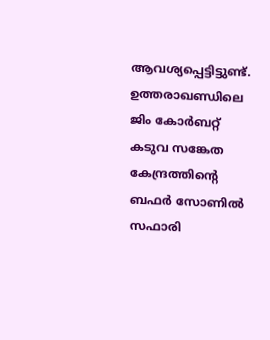ആവശ്യപ്പെട്ടിട്ടുണ്ട്. ഉത്തരാഖണ്ഡിലെ ജിം കോര്‍ബറ്റ് കടുവ സങ്കേത കേന്ദ്രത്തിന്റെ ബഫര്‍ സോണില്‍ സഫാരി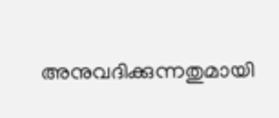അനുവദിക്കുന്നതുമായി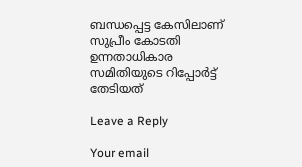ബന്ധപ്പെട്ട കേസിലാണ് സുപ്രീം കോടതി ഉന്നതാധികാര സമിതിയുടെ റിപ്പോര്‍ട്ട് തേടിയത്

Leave a Reply

Your email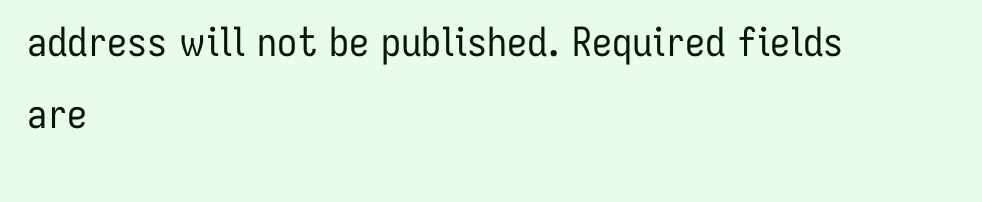address will not be published. Required fields are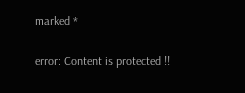marked *

error: Content is protected !!